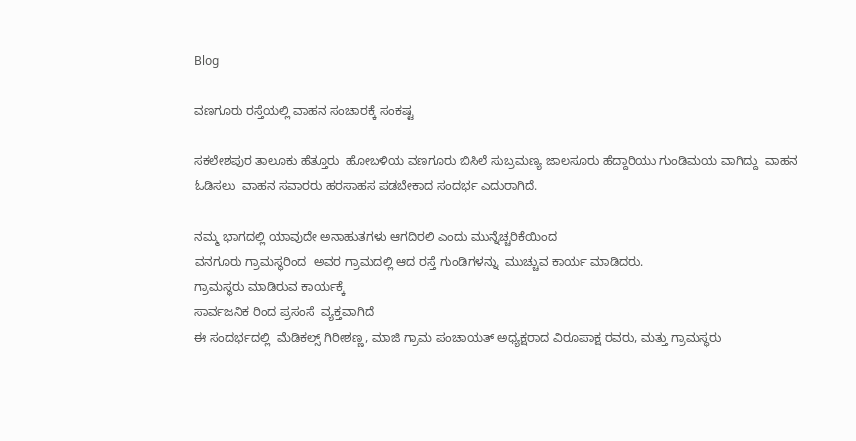Blog

ವಣಗೂರು ರಸ್ತೆಯಲ್ಲಿ ವಾಹನ ಸಂಚಾರಕ್ಕೆ ಸಂಕಷ್ಟ

ಸಕಲೇಶಪುರ ತಾಲೂಕು ಹೆತ್ತೂರು  ಹೋಬಳಿಯ ವಣಗೂರು ಬಿಸಿಲೆ ಸುಬ್ರಮಣ್ಯ ಜಾಲಸೂರು ಹೆದ್ದಾರಿಯು ಗುಂಡಿಮಯ ವಾಗಿದ್ದು  ವಾಹನ ಓಡಿಸಲು  ವಾಹನ ಸವಾರರು ಹರಸಾಹಸ ಪಡಬೇಕಾದ ಸಂದರ್ಭ ಎದುರಾಗಿದೆ.

ನಮ್ಮ ಭಾಗದಲ್ಲಿ ಯಾವುದೇ ಅನಾಹುತಗಳು ಆಗದಿರಲಿ ಎಂದು ಮುನ್ನೆಚ್ಚರಿಕೆಯಿಂದ
ವನಗೂರು ಗ್ರಾಮಸ್ಥರಿಂದ  ಅವರ ಗ್ರಾಮದಲ್ಲಿ ಆದ ರಸ್ತೆ ಗುಂಡಿಗಳನ್ನು  ಮುಚ್ಚುವ ಕಾರ್ಯ ಮಾಡಿದರು.
ಗ್ರಾಮಸ್ಥರು ಮಾಡಿರುವ ಕಾರ್ಯಕ್ಕೆ
ಸಾರ್ವಜನಿಕ ರಿಂದ ಪ್ರಸಂಸೆ  ವ್ಯಕ್ತವಾಗಿದೆ
ಈ ಸಂದರ್ಭದಲ್ಲಿ  ಮೆಡಿಕಲ್ಸ್ ಗಿರೀಶಣ್ಣ, ಮಾಜಿ ಗ್ರಾಮ ಪಂಚಾಯತ್ ಅಧ್ಯಕ್ಷರಾದ ವಿರೂಪಾಕ್ಷ ರವರು, ಮತ್ತು ಗ್ರಾಮಸ್ಥರು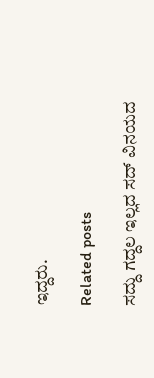ಇದ್ದರು.

Related posts

ಸದ್ದು ಗದ್ದಲ ಇಲ್ಲದ ಸದ್ ವಿನಯದ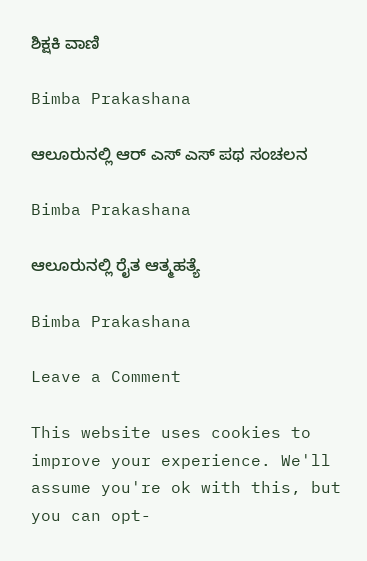ಶಿಕ್ಷಕಿ ವಾಣಿ

Bimba Prakashana

ಆಲೂರುನಲ್ಲಿ ಆರ್ ಎಸ್ ಎಸ್ ಪಥ ಸಂಚಲನ

Bimba Prakashana

ಆಲೂರುನಲ್ಲಿ ರೈತ ಆತ್ಮಹತ್ಯೆ

Bimba Prakashana

Leave a Comment

This website uses cookies to improve your experience. We'll assume you're ok with this, but you can opt-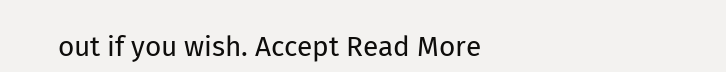out if you wish. Accept Read More